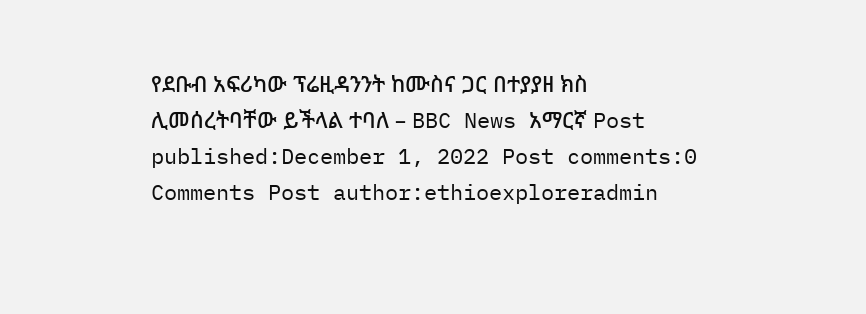የደቡብ አፍሪካው ፕሬዚዳንንት ከሙስና ጋር በተያያዘ ክስ ሊመሰረትባቸው ይችላል ተባለ – BBC News አማርኛ Post published:December 1, 2022 Post comments:0 Comments Post author:ethioexploreradmin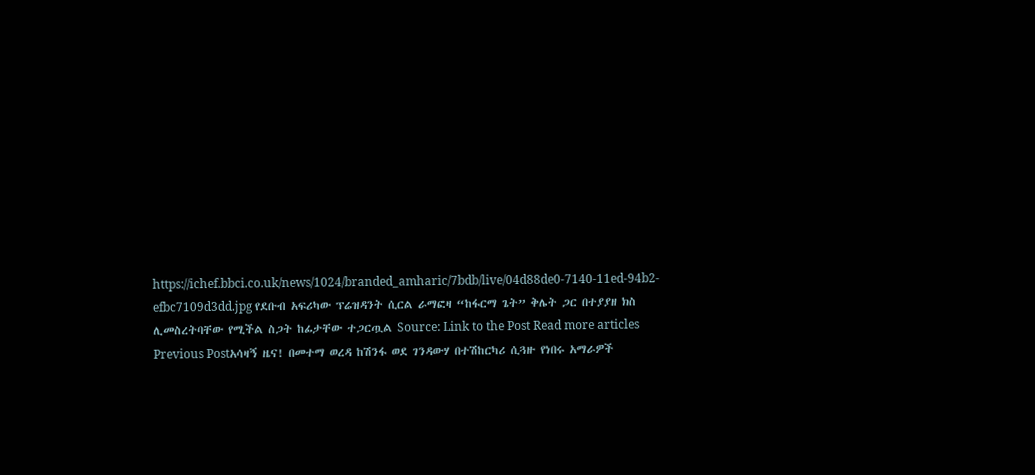https://ichef.bbci.co.uk/news/1024/branded_amharic/7bdb/live/04d88de0-7140-11ed-94b2-efbc7109d3dd.jpg የደቡብ አፍሪካው ፕሬዝዳንት ሲርል ራማፎዛ “ከፋርማ ጌት” ቅሌት ጋር በተያያዘ ክስ ሊመስረትባቸው የሚችል ስጋት ከፊታቸው ተጋርጧል Source: Link to the Post Read more articles Previous Postአሳዛኝ ዜና! በመተማ ወረዳ ከሽንፋ ወደ ገንዳውሃ በተሽከርካሪ ሲጓዙ የነበሩ አማራዎች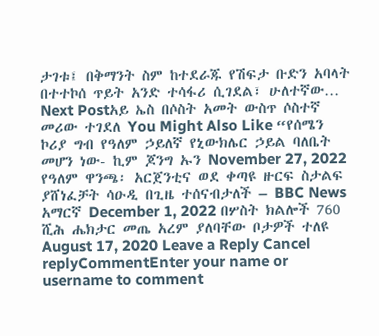ታገቱ፤ በቅማንት ስም ከተደራጁ የሽፍታ ቡድን አባላት በተተኮሰ ጥይት አንድ ተሳፋሪ ሲገደል፣ ሁለተኛው… Next Postአይ ኤስ በሶስት አመት ውስጥ ሶስተኛ መሪው ተገደለ You Might Also Like “የሰሜን ኮሪያ ግብ የዓለም ኃይለኛ የኒውክሌር ኃይል ባለቤት መሆን ነው- ኪም ጆንግ ኡን November 27, 2022 የዓለም ዋንጫ፡ አርጀንቲና ወደ ቀጣዩ ዙርፍ ስታልፍ ያሸነፈቻት ሳዑዲ በጊዜ ተሰናብታለች – BBC News አማርኛ December 1, 2022 በሦስት ክልሎች 760 ሺሕ ሔክታር መጤ አረም ያለባቸው ቦታዎች ተለዩ August 17, 2020 Leave a Reply Cancel replyCommentEnter your name or username to comment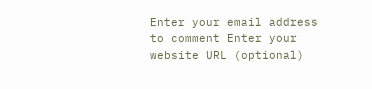Enter your email address to comment Enter your website URL (optional)